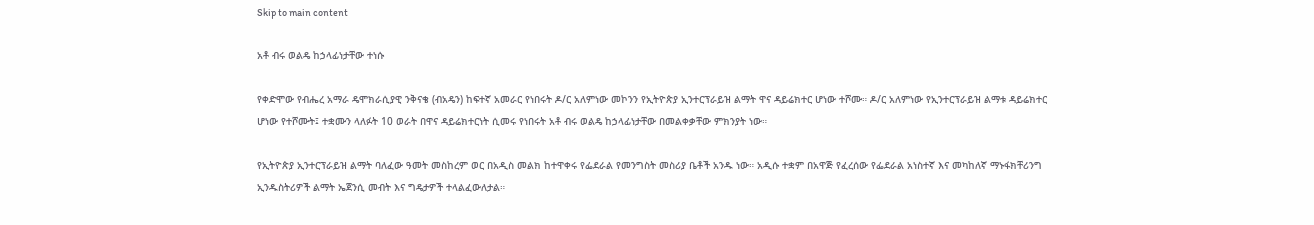Skip to main content

አቶ ብሩ ወልዴ ከኃላፊነታቸው ተነሱ

የቀድሞው የብሔረ አማራ ዴሞክራሲያዊ ንቅናቄ (ብአዴን) ከፍተኛ አመራር የነበሩት ዶ/ር አለምነው መኮንን የኢትዮጵያ ኢንተርፕራይዝ ልማት ዋና ዳይሬክተር ሆነው ተሾሙ። ዶ/ር አለምነው የኢንተርፕራይዝ ልማቱ ዳይሬክተር ሆነው የተሾሙት፤ ተቋሙን ላለፉት 10 ወራት በዋና ዳይሬክተርነት ሲመሩ የነበሩት አቶ ብሩ ወልዴ ከኃላፊነታቸው በመልቀቃቸው ምክንያት ነው።

የኢትዮጵያ ኢንተርፕራይዝ ልማት ባለፈው ዓመት መስከረም ወር በአዲስ መልክ ከተዋቀሩ የፌደራል የመንግስት መስሪያ ቤቶች አንዱ ነው። አዲሱ ተቋም በአዋጅ የፈረሰው የፌደራል አነስተኛ እና መካከለኛ ማኑፋክቸሪንግ ኢንዱስትሪዎች ልማት ኤጀንሲ መብት እና ግዴታዎች ተላልፈውለታል።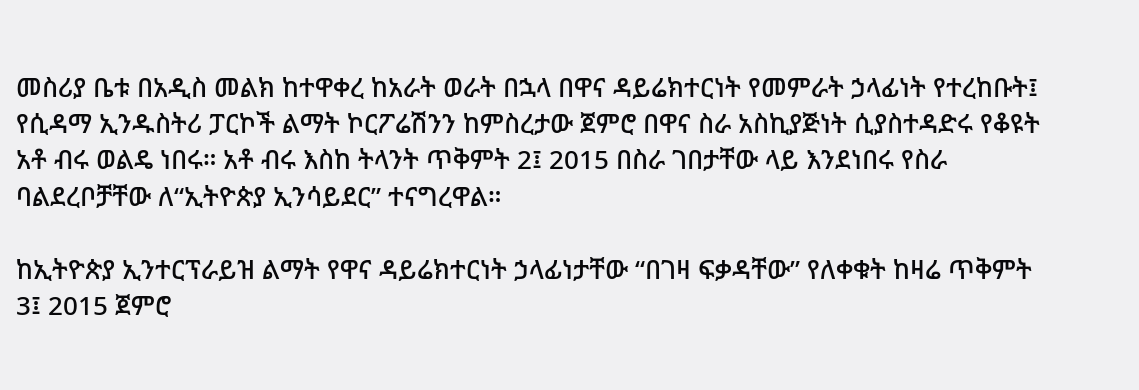መስሪያ ቤቱ በአዲስ መልክ ከተዋቀረ ከአራት ወራት በኋላ በዋና ዳይሬክተርነት የመምራት ኃላፊነት የተረከቡት፤ የሲዳማ ኢንዱስትሪ ፓርኮች ልማት ኮርፖሬሽንን ከምስረታው ጀምሮ በዋና ስራ አስኪያጅነት ሲያስተዳድሩ የቆዩት አቶ ብሩ ወልዴ ነበሩ። አቶ ብሩ እስከ ትላንት ጥቅምት 2፤ 2015 በስራ ገበታቸው ላይ እንደነበሩ የስራ ባልደረቦቻቸው ለ“ኢትዮጵያ ኢንሳይደር” ተናግረዋል።

ከኢትዮጵያ ኢንተርፕራይዝ ልማት የዋና ዳይሬክተርነት ኃላፊነታቸው “በገዛ ፍቃዳቸው” የለቀቁት ከዛሬ ጥቅምት 3፤ 2015 ጀምሮ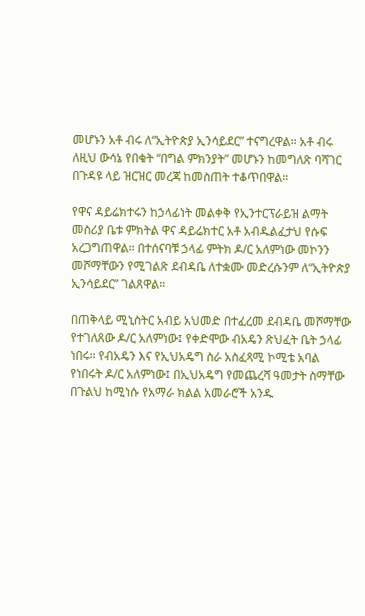መሆኑን አቶ ብሩ ለ“ኢትዮጵያ ኢንሳይደር” ተናግረዋል። አቶ ብሩ ለዚህ ውሳኔ የበቁት “በግል ምክንያት” መሆኑን ከመግለጽ ባሻገር በጉዳዩ ላይ ዝርዝር መረጃ ከመስጠት ተቆጥበዋል።

የዋና ዳይሬክተሩን ከኃላፊነት መልቀቅ የኢንተርፕራይዝ ልማት መስሪያ ቤቱ ምክትል ዋና ዳይሬክተር አቶ አብዱልፈታህ የሱፍ አረጋግጠዋል። በተሰናባቹ ኃላፊ ምትክ ዶ/ር አለምነው መኮንን መሾማቸውን የሚገልጽ ደብዳቤ ለተቋሙ መድረሱንም ለ“ኢትዮጵያ ኢንሳይደር” ገልጸዋል።

በጠቅላይ ሚኒስትር አብይ አህመድ በተፈረመ ደብዳቤ መሾማቸው የተገለጸው ዶ/ር አለምነው፤ የቀድሞው ብአዴን ጽህፈት ቤት ኃላፊ ነበሩ። የብአዴን እና የኢህአዴግ ስራ አስፈጻሚ ኮሚቴ አባል የነበሩት ዶ/ር አለምነው፤ በኢህአዴግ የመጨረሻ ዓመታት ስማቸው በጉልህ ከሚነሱ የአማራ ክልል አመራሮች አንዱ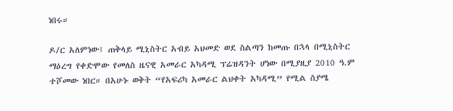ነበሩ።

ዶ/ር አለምነው፤ ጠቅላይ ሚኒስትር አብይ አህመድ ወደ ስልጣን ከመጡ በኋላ በሚኒስትር ማዕረግ የቀድሞው የመለስ ዜናዊ አመራር አካዳሚ ፕሬዝዳንት ሆነው በሚያዚያ 2010 ዓ.ም ተሾመው ነበር። በአሁኑ ወቅት “የአፍሪካ አመራር ልህቀት አካዳሚ” የሚል ስያሜ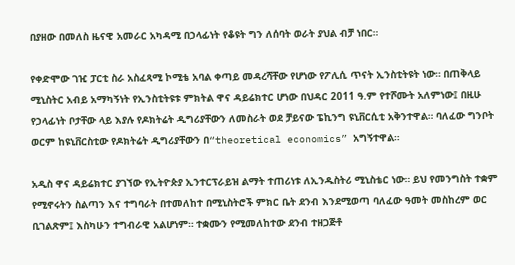በያዘው በመለስ ዜናዊ አመራር አካዳሚ በኃላፊነት የቆዩት ግን ለሰባት ወራት ያህል ብቻ ነበር።

የቀድሞው ገዢ ፓርቲ ስራ አስፈጻሚ ኮሚቴ አባል ቀጣይ መዳረሻቸው የሆነው የፖሊሲ ጥናት ኢንስቲትዩት ነው። በጠቅላይ ሚኒስትር አብይ አማካኝነት የኢንስቲትዩቱ ምክትል ዋና ዳይሬክተር ሆነው በህዳር 2011 ዓ.ም የተሾሙት አለምነው፤ በዚሁ የኃላፊነት ቦታቸው ላይ እያሉ የዶክትሬት ዲግሪያቸውን ለመስራት ወደ ቻይናው ፔኪንግ ዩኒቨርሲቲ አቅንተዋል። ባለፈው ግንቦት ወርም ከዩኒቨርስቲው የዶክትሬት ዲግሪያቸውን በ“theoretical economics” አግኝተዋል።

አዲስ ዋና ዳይሬክተር ያገኘው የኢትዮጵያ ኢንተርፕራይዝ ልማት ተጠሪነቱ ለኢንዱስትሪ ሚኒስቴር ነው። ይህ የመንግስት ተቋም የሚኖሩትን ስልጣን እና ተግባራት በተመለከተ በሚኒስትሮች ምክር ቤት ደንብ እንደሚወጣ ባለፈው ዓመት መስከረም ወር ቢገልጽም፤ እስካሁን ተግብራዊ አልሆነም። ተቋሙን የሚመለከተው ደንብ ተዘጋጅቶ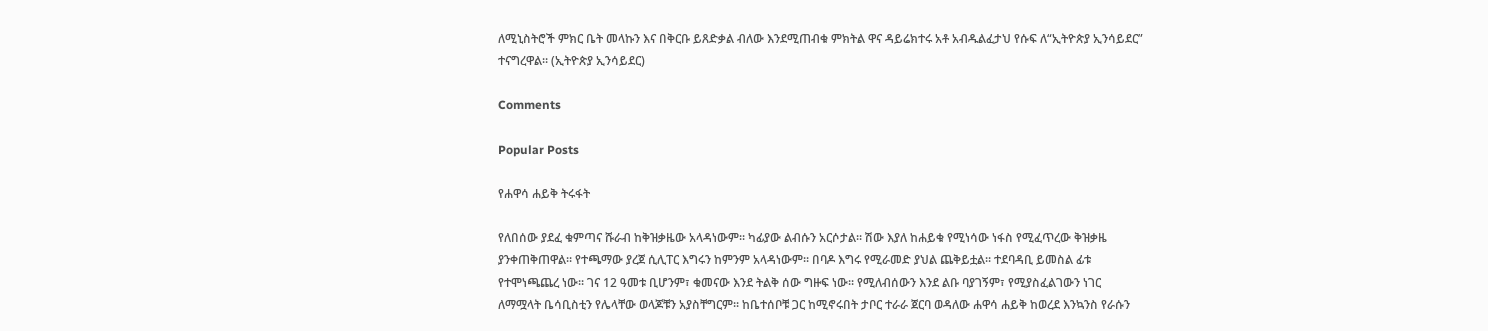ለሚኒስትሮች ምክር ቤት መላኩን እና በቅርቡ ይጸድቃል ብለው እንደሚጠብቁ ምክትል ዋና ዳይሬክተሩ አቶ አብዱልፈታህ የሱፍ ለ“ኢትዮጵያ ኢንሳይደር” ተናግረዋል። (ኢትዮጵያ ኢንሳይደር)

Comments

Popular Posts

የሐዋሳ ሐይቅ ትሩፋት

የለበሰው ያደፈ ቁምጣና ሹራብ ከቅዝቃዜው አላዳነውም፡፡ ካፊያው ልብሱን አርሶታል፡፡ ሽው እያለ ከሐይቁ የሚነሳው ነፋስ የሚፈጥረው ቅዝቃዜ ያንቀጠቅጠዋል፡፡ የተጫማው ያረጀ ሲሊፐር እግሩን ከምንም አላዳነውም፡፡ በባዶ እግሩ የሚራመድ ያህል ጨቅይቷል፡፡ ተደባዳቢ ይመስል ፊቱ የተሞነጫጨረ ነው፡፡ ገና 12 ዓመቱ ቢሆንም፣ ቁመናው እንደ ትልቅ ሰው ግዙፍ ነው፡፡ የሚለብሰውን እንደ ልቡ ባያገኝም፣ የሚያስፈልገውን ነገር ለማሟላት ቤሳቢስቲን የሌላቸው ወላጆቹን አያስቸግርም፡፡ ከቤተሰቦቹ ጋር ከሚኖሩበት ታቦር ተራራ ጀርባ ወዳለው ሐዋሳ ሐይቅ ከወረደ እንኳንስ የራሱን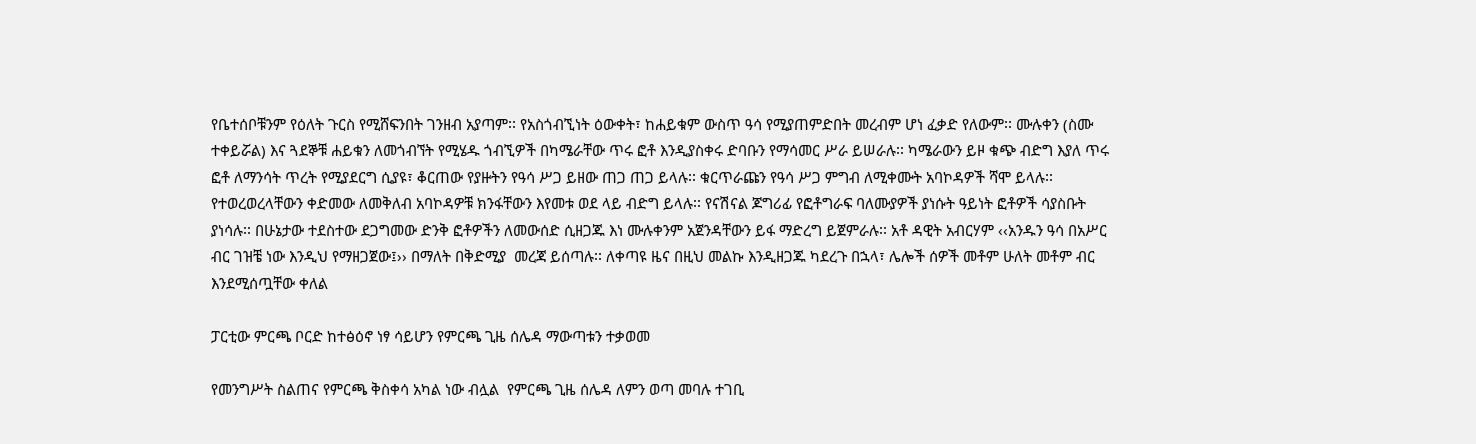የቤተሰቦቹንም የዕለት ጉርስ የሚሸፍንበት ገንዘብ አያጣም፡፡ የአስጎብኚነት ዕውቀት፣ ከሐይቁም ውስጥ ዓሳ የሚያጠምድበት መረብም ሆነ ፈቃድ የለውም፡፡ ሙሉቀን (ስሙ ተቀይሯል) እና ጓደኞቹ ሐይቁን ለመጎብኘት የሚሄዱ ጎብኚዎች በካሜራቸው ጥሩ ፎቶ እንዲያስቀሩ ድባቡን የማሳመር ሥራ ይሠራሉ፡፡ ካሜራውን ይዞ ቁጭ ብድግ እያለ ጥሩ ፎቶ ለማንሳት ጥረት የሚያደርግ ሲያዩ፣ ቆርጠው የያዙትን የዓሳ ሥጋ ይዘው ጠጋ ጠጋ ይላሉ፡፡ ቁርጥራጩን የዓሳ ሥጋ ምግብ ለሚቀሙት አባኮዳዎች ሻሞ ይላሉ፡፡ የተወረወረላቸውን ቀድመው ለመቅለብ አባኮዳዎቹ ክንፋቸውን እየመቱ ወደ ላይ ብድግ ይላሉ፡፡ የናሽናል ጆግሪፊ የፎቶግራፍ ባለሙያዎች ያነሱት ዓይነት ፎቶዎች ሳያስቡት ያነሳሉ፡፡ በሁኔታው ተደስተው ደጋግመው ድንቅ ፎቶዎችን ለመውሰድ ሲዘጋጁ እነ ሙሉቀንም አጀንዳቸውን ይፋ ማድረግ ይጀምራሉ፡፡ አቶ ዳዊት አብርሃም ‹‹አንዱን ዓሳ በአሥር ብር ገዝቼ ነው እንዲህ የማዘጋጀው፤›› በማለት በቅድሚያ  መረጃ ይሰጣሉ፡፡ ለቀጣዩ ዜና በዚህ መልኩ እንዲዘጋጁ ካደረጉ በኋላ፣ ሌሎች ሰዎች መቶም ሁለት መቶም ብር እንደሚሰጧቸው ቀለል

ፓርቲው ምርጫ ቦርድ ከተፅዕኖ ነፃ ሳይሆን የምርጫ ጊዜ ሰሌዳ ማውጣቱን ተቃወመ

የመንግሥት ስልጠና የምርጫ ቅስቀሳ አካል ነው ብሏል  የምርጫ ጊዜ ሰሌዳ ለምን ወጣ መባሉ ተገቢ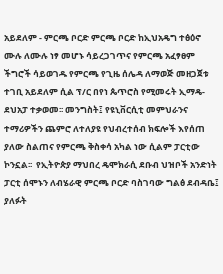አይደለም - ምርጫ ቦርድ ምርጫ ቦርድ ከኢህአዴግ ተፅዕኖ ሙሉ ለሙሉ ነፃ መሆኑ ሳይረጋገጥና የምርጫ አፈፃፀም ችግሮች ሳይወገዱ የምርጫ የጊዜ ሰሌዳ ለማወጅ መዘጋጀቱ ተገቢ አይደለም ሲል ፕ/ር በየነ ጴጥሮስ የሚመሩት ኢማዴ-ደህአፓ ተቃወመ፡፡ መንግስት፤ የዩኒቨርሲቲ መምህራንና ተማሪዎችን ጨምሮ ለተለያዩ የህብረተሰብ ክፍሎች እየሰጠ ያለው ስልጠና የምርጫ ቅስቀሳ አካል ነው ሲልም ፓርቲው ኮንኗል፡፡  የኢትዮጵያ ማህበረ ዴሞክራሲ ደቡብ ህዝቦች አንድነት ፓርቲ ሰሞኑን ለብሄራዊ ምርጫ ቦርድ ባስገባው ግልፅ ደብዳቤ፤ ያለፉት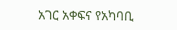አገር አቀፍና የአካባቢ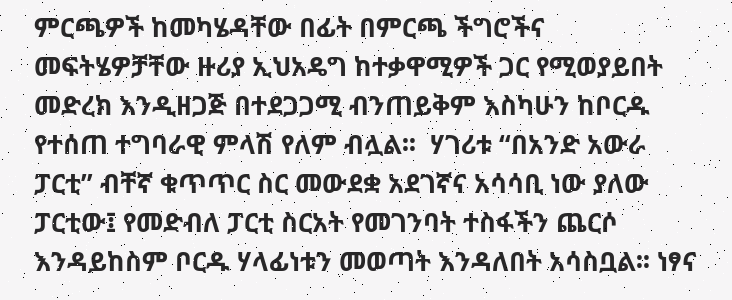ምርጫዎች ከመካሄዳቸው በፊት በምርጫ ችግሮችና መፍትሄዎቻቸው ዙሪያ ኢህአዴግ ከተቃዋሚዎች ጋር የሚወያይበት መድረክ እንዲዘጋጅ በተደጋጋሚ ብንጠይቅም እስካሁን ከቦርዱ የተሰጠ ተግባራዊ ምላሽ የለም ብሏል፡፡  ሃገሪቱ “በአንድ አውራ ፓርቲ” ብቸኛ ቁጥጥር ስር መውደቋ አደገኛና አሳሳቢ ነው ያለው ፓርቲው፤ የመድብለ ፓርቲ ስርአት የመገንባት ተስፋችን ጨርሶ እንዳይከስም ቦርዱ ሃላፊነቱን መወጣት እንዳለበት አሳስቧል፡፡ ነፃና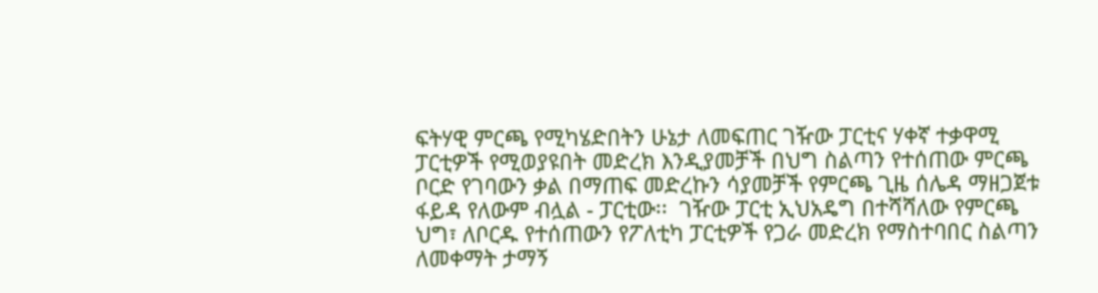ፍትሃዊ ምርጫ የሚካሄድበትን ሁኔታ ለመፍጠር ገዥው ፓርቲና ሃቀኛ ተቃዋሚ ፓርቲዎች የሚወያዩበት መድረክ እንዲያመቻች በህግ ስልጣን የተሰጠው ምርጫ ቦርድ የገባውን ቃል በማጠፍ መድረኩን ሳያመቻች የምርጫ ጊዜ ሰሌዳ ማዘጋጀቱ ፋይዳ የለውም ብሏል - ፓርቲው፡፡  ገዥው ፓርቲ ኢህአዴግ በተሻሻለው የምርጫ ህግ፣ ለቦርዱ የተሰጠውን የፖለቲካ ፓርቲዎች የጋራ መድረክ የማስተባበር ስልጣን ለመቀማት ታማኝ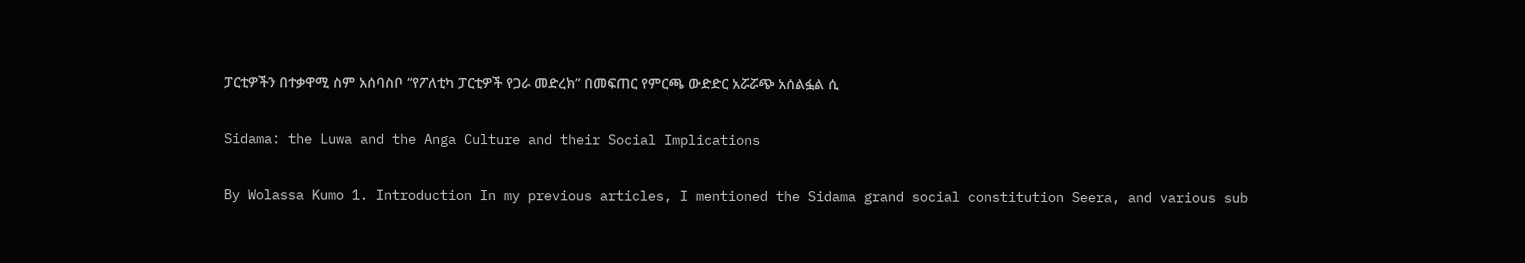ፓርቲዎችን በተቃዋሚ ስም አሰባስቦ “የፖለቲካ ፓርቲዎች የጋራ መድረክ” በመፍጠር የምርጫ ውድድር አሯሯጭ አሰልፏል ሲ

Sidama: the Luwa and the Anga Culture and their Social Implications

By Wolassa Kumo 1. Introduction In my previous articles, I mentioned the Sidama grand social constitution Seera, and various sub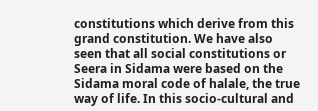constitutions which derive from this grand constitution. We have also seen that all social constitutions or Seera in Sidama were based on the Sidama moral code of halale, the true way of life. In this socio-cultural and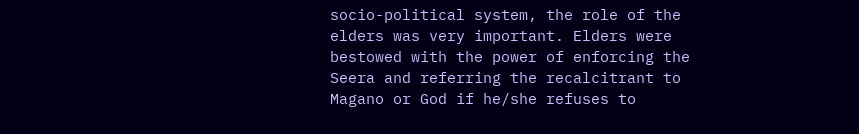socio-political system, the role of the elders was very important. Elders were bestowed with the power of enforcing the Seera and referring the recalcitrant to Magano or God if he/she refuses to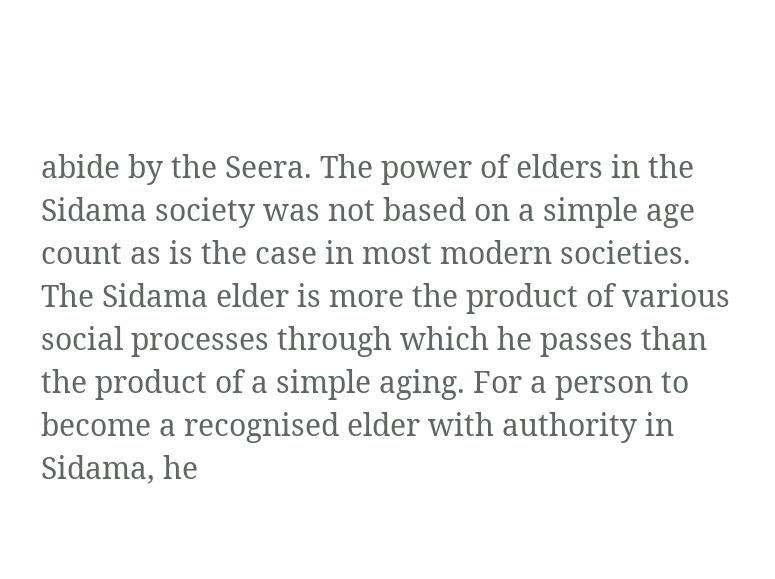abide by the Seera. The power of elders in the Sidama society was not based on a simple age count as is the case in most modern societies. The Sidama elder is more the product of various social processes through which he passes than the product of a simple aging. For a person to become a recognised elder with authority in Sidama, he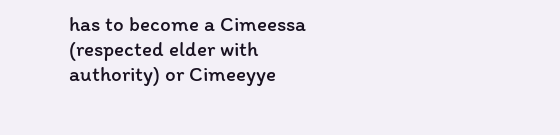has to become a Cimeessa (respected elder with authority) or Cimeeyye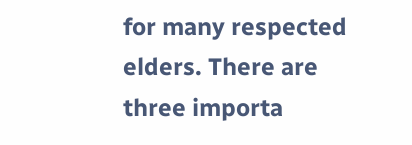for many respected elders. There are three importa